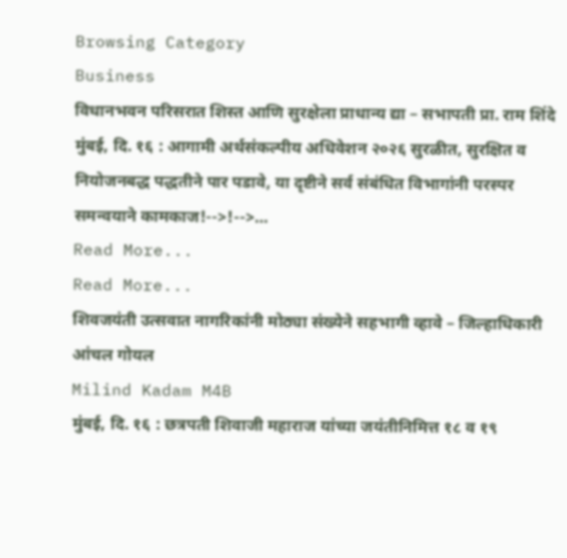Browsing Category
Business
विधानभवन परिसरात शिस्त आणि सुरक्षेला प्राधान्य द्या – सभापती प्रा. राम शिंदे
मुंबई, दि. १६ : आगामी अर्थसंकल्पीय अधिवेशन २०२६ सुरळीत, सुरक्षित व नियोजनबद्ध पद्धतीने पार पडावे, या दृष्टीने सर्व संबंधित विभागांनी परस्पर समन्वयाने कामकाज!-->!-->…
Read More...
Read More...
शिवजयंती उत्सवात नागरिकांनी मोठ्या संख्येने सहभागी व्हावे – जिल्हाधिकारी आंचल गोयल
Milind Kadam M4B
मुंबई, दि. १६ : छत्रपती शिवाजी महाराज यांच्या जयंतीनिमित्त १८ व १९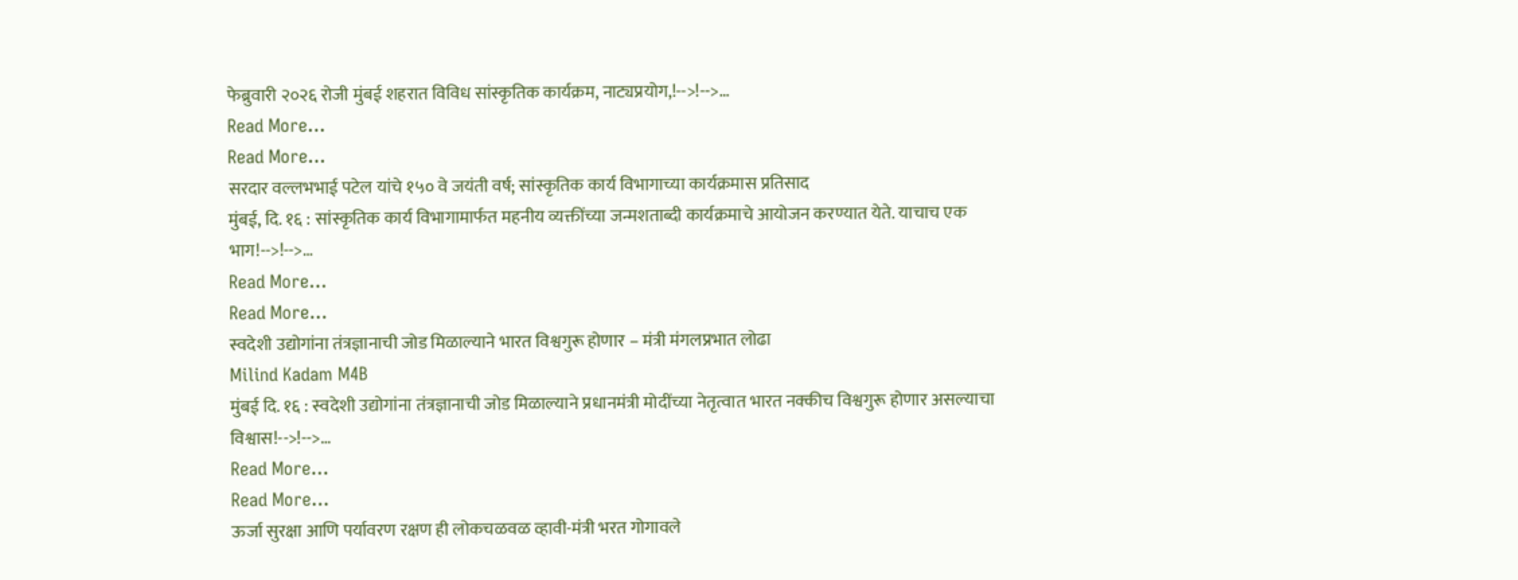फेब्रुवारी २०२६ रोजी मुंबई शहरात विविध सांस्कृतिक कार्यक्रम, नाट्यप्रयोग,!-->!-->…
Read More...
Read More...
सरदार वल्लभभाई पटेल यांचे १५० वे जयंती वर्ष; सांस्कृतिक कार्य विभागाच्या कार्यक्रमास प्रतिसाद
मुंबई, दि. १६ : सांस्कृतिक कार्य विभागामार्फत महनीय व्यक्तींच्या जन्मशताब्दी कार्यक्रमाचे आयोजन करण्यात येते. याचाच एक भाग!-->!-->…
Read More...
Read More...
स्वदेशी उद्योगांना तंत्रज्ञानाची जोड मिळाल्याने भारत विश्वगुरू होणार – मंत्री मंगलप्रभात लोढा
Milind Kadam M4B
मुंबई दि. १६ : स्वदेशी उद्योगांना तंत्रज्ञानाची जोड मिळाल्याने प्रधानमंत्री मोदींच्या नेतृत्वात भारत नक्कीच विश्वगुरू होणार असल्याचा विश्वास!-->!-->…
Read More...
Read More...
ऊर्जा सुरक्षा आणि पर्यावरण रक्षण ही लोकचळवळ व्हावी-मंत्री भरत गोगावले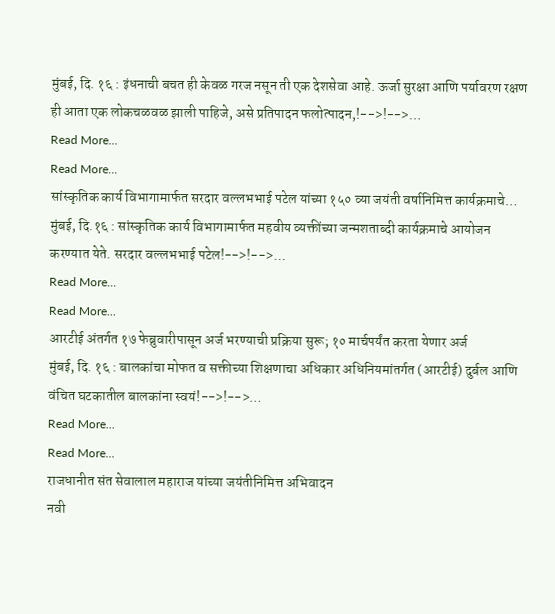मुंबई, दि. १६ : इंधनाची बचत ही केवळ गरज नसून ती एक देशसेवा आहे. ऊर्जा सुरक्षा आणि पर्यावरण रक्षण ही आता एक लोकचळवळ झाली पाहिजे, असे प्रतिपादन फलोत्पादन,!-->!-->…
Read More...
Read More...
सांस्कृतिक कार्य विभागामार्फत सरदार वल्लभभाई पटेल यांच्या १५० व्या जयंती वर्षानिमित्त कार्यक्रमाचे…
मुंबई, दि.१६ : सांस्कृतिक कार्य विभागामार्फत महवीय व्यक्तींच्या जन्मशताब्दी कार्यक्रमाचे आयोजन करण्यात येते. सरदार वल्लभभाई पटेल!-->!-->…
Read More...
Read More...
आरटीई अंतर्गत १७ फेब्रुवारीपासून अर्ज भरण्याची प्रक्रिया सुरू; १० मार्चपर्यंत करता येणार अर्ज
मुंबई, दि. १६ : बालकांचा मोफत व सक्तीच्या शिक्षणाचा अधिकार अधिनियमांतर्गत (आरटीई) दुर्बल आणि वंचित घटकातील बालकांना स्वयं!-->!-->…
Read More...
Read More...
राजधानीत संत सेवालाल महाराज यांच्या जयंतीनिमित्त अभिवादन
नवी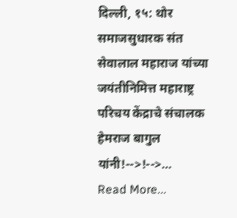दिल्ली, १५: थोर समाजसुधारक संत सेवालाल महाराज यांच्या जयंतीनिमित्त महाराष्ट्र परिचय केंद्राचे संचालक हेमराज बागुल यांनी!-->!-->…
Read More...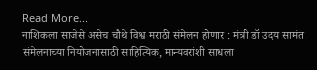Read More...
नाशिकला साजेसे असेच चौथे विश्व मराठी संमेलन होणार : मंत्री डॉ उदय सामंत
संमेलनाच्या नियोजनासाठी साहित्यिक, मान्यवरांशी साधला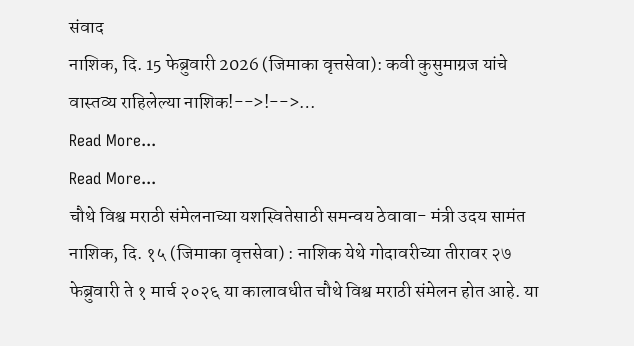संवाद
नाशिक, दि. 15 फेब्रुवारी 2026 (जिमाका वृत्तसेवा): कवी कुसुमाग्रज यांचे वास्तव्य राहिलेल्या नाशिक!-->!-->…
Read More...
Read More...
चौथे विश्व मराठी संमेलनाच्या यशस्वितेसाठी समन्वय ठेवावा- मंत्री उदय सामंत
नाशिक, दि. १५ (जिमाका वृत्तसेवा) : नाशिक येथे गोदावरीच्या तीरावर २७ फेब्रुवारी ते १ मार्च २०२६ या कालावधीत चौथे विश्व मराठी संमेलन होत आहे. या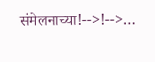संमेलनाच्या!-->!-->…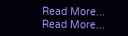Read More...
Read More...